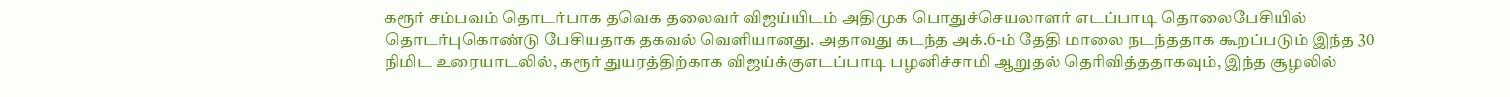கரூர் சம்பவம் தொடர்பாக தவெக தலைவர் விஜய்யிடம் அதிமுக பொதுச்செயலாளர் எடப்பாடி தொலைபேசியில் தொடர்புகொண்டு பேசியதாக தகவல் வெளியானது. அதாவது கடந்த அக்.6-ம் தேதி மாலை நடந்ததாக கூறப்படும் இந்த 30 நிமிட உரையாடலில், கரூர் துயரத்திற்காக விஜய்க்குஎடப்பாடி பழனிச்சாமி ஆறுதல் தெரிவித்ததாகவும், இந்த சூழலில்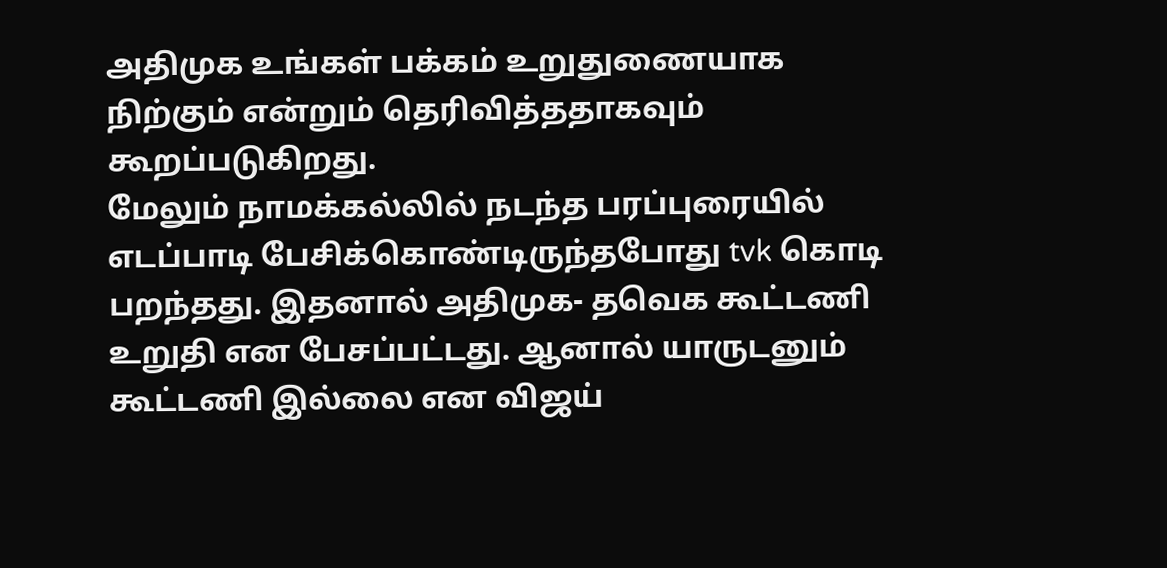அதிமுக உங்கள் பக்கம் உறுதுணையாக நிற்கும் என்றும் தெரிவித்ததாகவும் கூறப்படுகிறது.
மேலும் நாமக்கல்லில் நடந்த பரப்புரையில் எடப்பாடி பேசிக்கொண்டிருந்தபோது tvk கொடி பறந்தது. இதனால் அதிமுக- தவெக கூட்டணி உறுதி என பேசப்பட்டது. ஆனால் யாருடனும் கூட்டணி இல்லை என விஜய்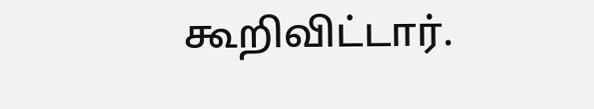கூறிவிட்டார்.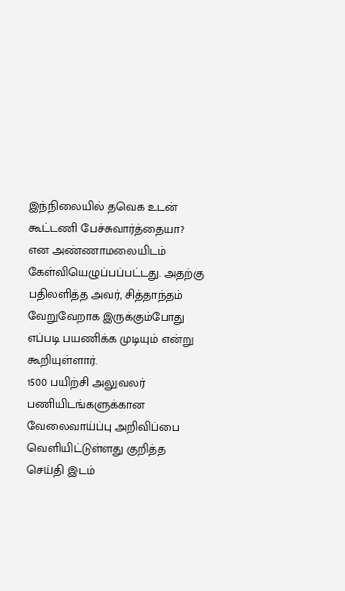இந்நிலையில் தவெக உடன் கூட்டணி பேச்சுவார்த்தையா? என அண்ணாமலையிடம் கேள்வியெழுப்பப்பட்டது. அதற்கு பதிலளித்த அவர், சித்தாந்தம் வேறுவேறாக இருக்கும்போது எப்படி பயணிக்க முடியும் என்று கூறியுள்ளார்.
1500 பயிற்சி அலுவலர் பணியிடங்களுக்கான வேலைவாய்ப்பு அறிவிப்பை வெளியிட்டுள்ளது குறித்த செய்தி இடம்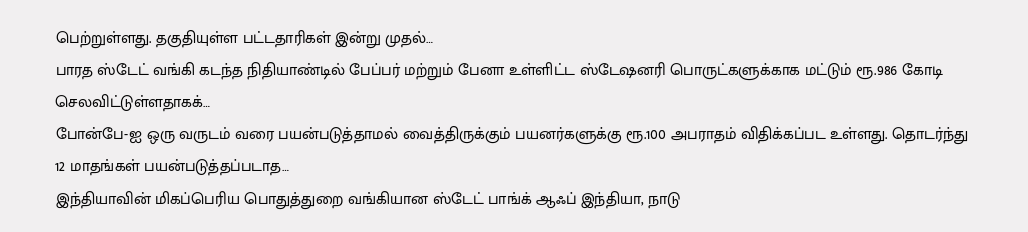பெற்றுள்ளது. தகுதியுள்ள பட்டதாரிகள் இன்று முதல்…
பாரத ஸ்டேட் வங்கி கடந்த நிதியாண்டில் பேப்பர் மற்றும் பேனா உள்ளிட்ட ஸ்டேஷனரி பொருட்களுக்காக மட்டும் ரூ.986 கோடி செலவிட்டுள்ளதாகக்…
போன்பே-ஐ ஒரு வருடம் வரை பயன்படுத்தாமல் வைத்திருக்கும் பயனர்களுக்கு ரூ.100 அபராதம் விதிக்கப்பட உள்ளது. தொடர்ந்து 12 மாதங்கள் பயன்படுத்தப்படாத…
இந்தியாவின் மிகப்பெரிய பொதுத்துறை வங்கியான ஸ்டேட் பாங்க் ஆஃப் இந்தியா, நாடு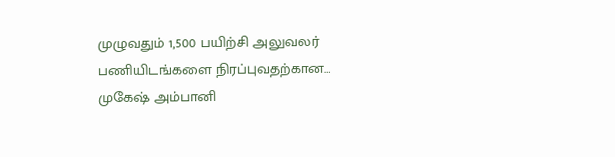முழுவதும் 1,500 பயிற்சி அலுவலர் பணியிடங்களை நிரப்புவதற்கான…
முகேஷ் அம்பானி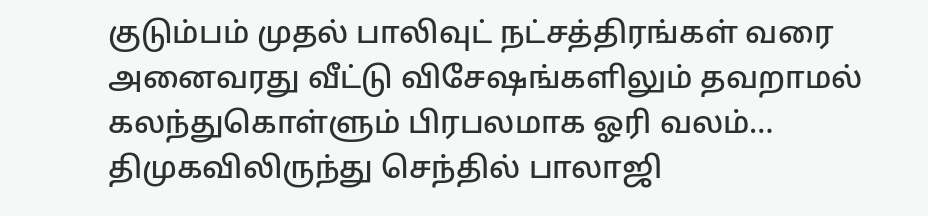குடும்பம் முதல் பாலிவுட் நட்சத்திரங்கள் வரை அனைவரது வீட்டு விசேஷங்களிலும் தவறாமல் கலந்துகொள்ளும் பிரபலமாக ஓரி வலம்…
திமுகவிலிருந்து செந்தில் பாலாஜி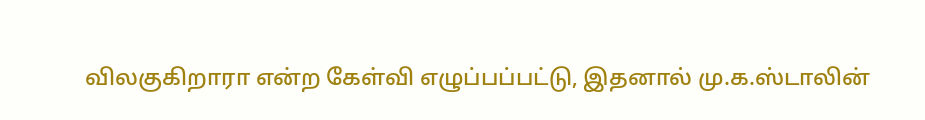விலகுகிறாரா என்ற கேள்வி எழுப்பப்பட்டு, இதனால் மு.க.ஸ்டாலின்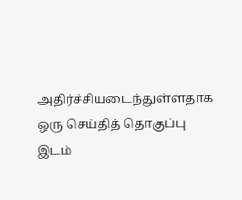அதிர்ச்சியடைந்துள்ளதாக ஒரு செய்தித் தொகுப்பு இடம்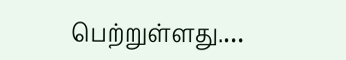பெற்றுள்ளது.…